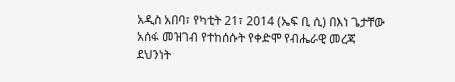አዲስ አበባ፣ የካቲት 21፣ 2014 (ኤፍ ቢ ሲ) በእነ ጌታቸው አሰፋ መዝገብ የተከሰሱት የቀድሞ የብሔራዊ መረጃ ደህንነት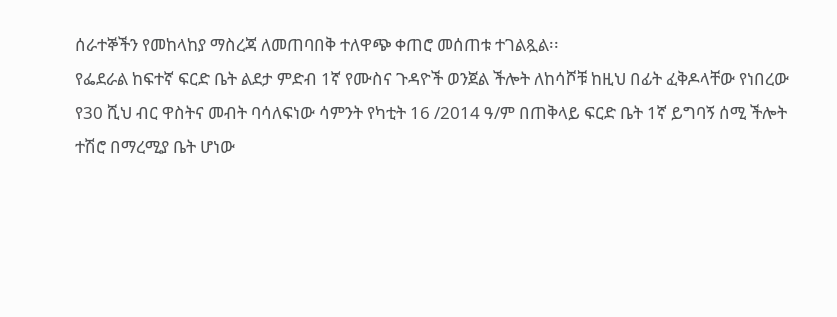ሰራተኞችን የመከላከያ ማስረጃ ለመጠባበቅ ተለዋጭ ቀጠሮ መሰጠቱ ተገልጿል፡፡
የፌደራል ከፍተኛ ፍርድ ቤት ልደታ ምድብ 1ኛ የሙስና ጉዳዮች ወንጀል ችሎት ለከሳሾቹ ከዚህ በፊት ፈቅዶላቸው የነበረው የ30 ሺህ ብር ዋስትና መብት ባሳለፍነው ሳምንት የካቲት 16 /2014 ዓ/ም በጠቅላይ ፍርድ ቤት 1ኛ ይግባኝ ሰሚ ችሎት ተሽሮ በማረሚያ ቤት ሆነው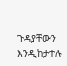ጉዳያቸውን እንዲከታተሉ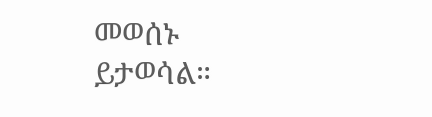መወሰኑ ይታወሳል።